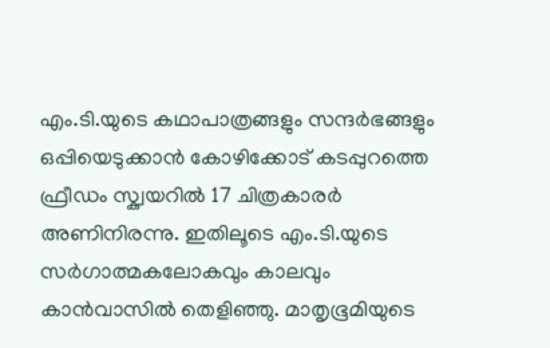എം.ടി.യുടെ കഥാപാത്രങ്ങളും സന്ദർഭങ്ങളും ഒപ്പിയെടുക്കാൻ കോഴിക്കോട് കടപ്പുറത്തെ ഫ്രീഡം സ്ക്വയറിൽ 17 ചിത്രകാരർ അണിനിരന്നു. ഇതിലൂടെ എം.ടി.യുടെ സർഗാത്മകലോകവും കാലവും കാൻവാസിൽ തെളിഞ്ഞു. മാതൃഭൂമിയുടെ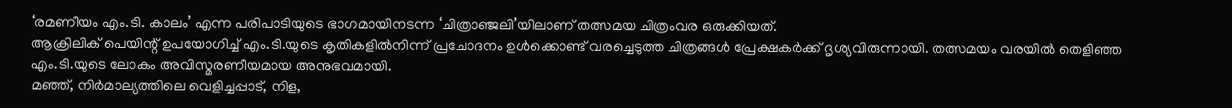‘രമണീയം എം.ടി. കാലം’ എന്ന പരിപാടിയുടെ ഭാഗമായിനടന്ന ‘ചിത്രാഞ്ജലി’യിലാണ് തത്സമയ ചിത്രംവര ഒരുക്കിയത്.
ആക്രിലിക് പെയിന്റ് ഉപയോഗിച്ച് എം.ടി.യുടെ കൃതികളിൽനിന്ന് പ്രചോദനം ഉൾക്കൊണ്ട് വരച്ചെടുത്ത ചിത്രങ്ങൾ പ്രേക്ഷകർക്ക് ദൃശ്യവിരുന്നായി. തത്സമയം വരയിൽ തെളിഞ്ഞ എം.ടി.യുടെ ലോകം അവിസ്മരണീയമായ അനുഭവമായി.
മഞ്ഞ്, നിർമാല്യത്തിലെ വെളിച്ചപ്പാട്, നിള,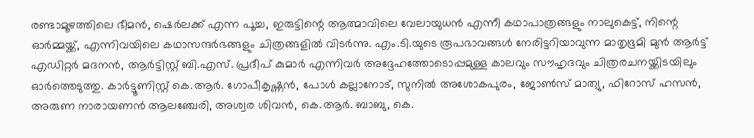രണ്ടാമൂഴത്തിലെ ഭീമൻ, ഷെർലക്ക് എന്ന പൂച്ച, ഇരുട്ടിന്റെ ആത്മാവിലെ വേലായുധൻ എന്നീ കഥാപാത്രങ്ങളും നാലുകെട്ട്, നിന്റെ ഓർമ്മയ്ക്ക്, എന്നിവയിലെ കഥാസന്ദർഭങ്ങളും ചിത്രങ്ങളിൽ വിടർന്നു. എം.ടി.യുടെ രൂപഭാവങ്ങൾ നേരിട്ടറിയാവുന്ന മാതൃഭൂമി മുൻ ആർട്ട് എഡിറ്റർ മദനൻ, ആർട്ടിസ്റ്റ് ബി.എസ്. പ്രദീപ് കുമാർ എന്നിവർ അദ്ദേഹത്തോടൊപ്പമുള്ള കാലവും സൗഹൃദവും ചിത്രരചനയ്ക്കിടയിലും ഓർത്തെടുത്തു. കാർട്ടൂണിസ്റ്റ് കെ.ആർ. ഗോപീകൃഷ്ണൻ, പോൾ കല്ലാനോട്, സുനിൽ അശോകപുരം, ജോൺസ് മാത്യു, ഫിറോസ് ഹസൻ, അരുണ നാരായണൻ ആലഞ്ചേരി, അശ്വര ശിവൻ, കെ.ആർ. ബാബു, കെ.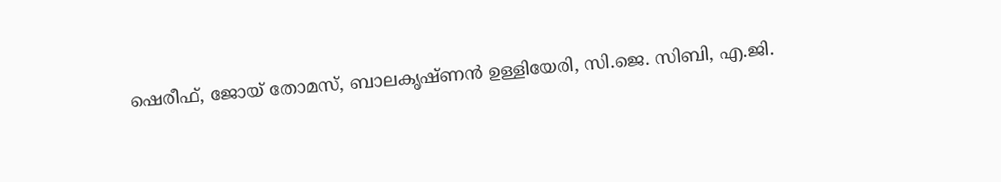ഷെരീഫ്, ജോയ് തോമസ്, ബാലകൃഷ്ണൻ ഉള്ളിയേരി, സി.ജെ. സിബി, എ.ജി.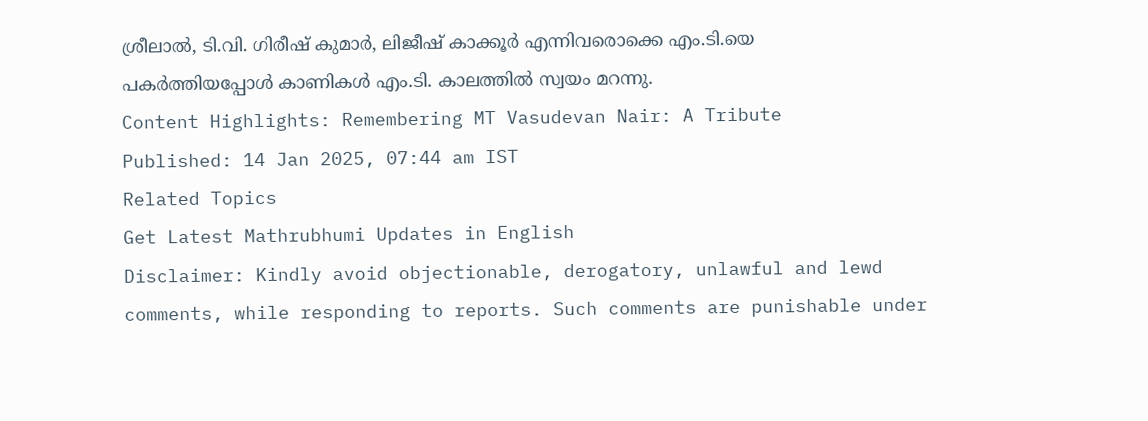ശ്രീലാൽ, ടി.വി. ഗിരീഷ് കുമാർ, ലിജീഷ് കാക്കൂർ എന്നിവരൊക്കെ എം.ടി.യെ പകർത്തിയപ്പോൾ കാണികൾ എം.ടി. കാലത്തിൽ സ്വയം മറന്നു.
Content Highlights: Remembering MT Vasudevan Nair: A Tribute
Published: 14 Jan 2025, 07:44 am IST
Related Topics
Get Latest Mathrubhumi Updates in English
Disclaimer: Kindly avoid objectionable, derogatory, unlawful and lewd comments, while responding to reports. Such comments are punishable under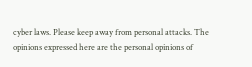cyber laws. Please keep away from personal attacks. The opinions expressed here are the personal opinions of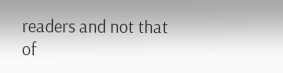readers and not that of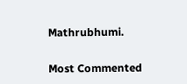Mathrubhumi.


Most Commented